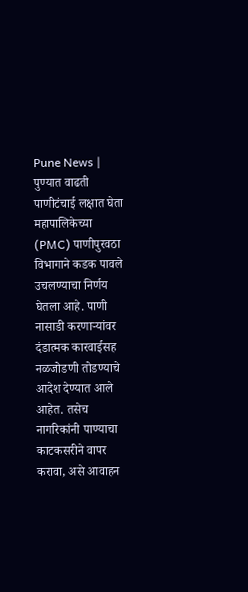Pune News | पुण्यात वाढती पाणीटंचाई लक्षात घेता महापालिकेच्या (PMC) पाणीपुरवठा विभागाने कडक पावले उचलण्याचा निर्णय घेतला आहे. पाणी नासाडी करणाऱ्यांवर दंडात्मक कारवाईसह नळजोडणी तोडण्याचे आदेश देण्यात आले आहेत. तसेच नागरिकांनी पाण्याचा काटकसरीने वापर करावा, असे आवाहन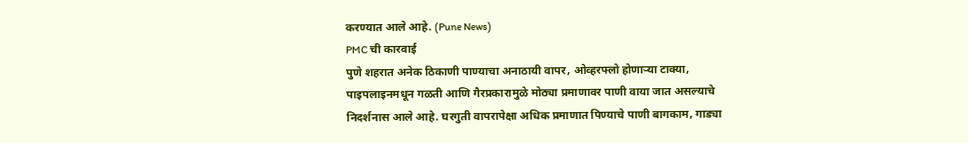करण्यात आले आहे. (Pune News)
PMC ची कारवाई
पुणे शहरात अनेक ठिकाणी पाण्याचा अनाठायी वापर, ओव्हरफ्लो होणाऱ्या टाक्या, पाइपलाइनमधून गळती आणि गैरप्रकारामुळे मोठ्या प्रमाणावर पाणी वाया जात असल्याचे निदर्शनास आले आहे. घरगुती वापरापेक्षा अधिक प्रमाणात पिण्याचे पाणी बागकाम, गाड्या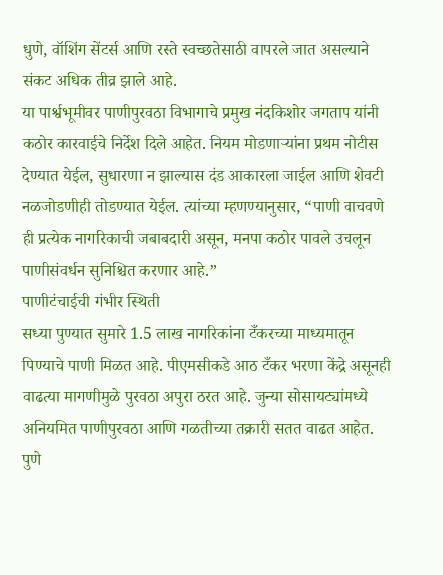धुणे, वॉशिंग सेंटर्स आणि रस्ते स्वच्छतेसाठी वापरले जात असल्याने संकट अधिक तीव्र झाले आहे.
या पार्श्वभूमीवर पाणीपुरवठा विभागाचे प्रमुख नंदकिशोर जगताप यांनी कठोर कारवाईचे निर्देश दिले आहेत. नियम मोडणाऱ्यांना प्रथम नोटीस देण्यात येईल, सुधारणा न झाल्यास दंड आकारला जाईल आणि शेवटी नळजोडणीही तोडण्यात येईल. त्यांच्या म्हणण्यानुसार, “पाणी वाचवणे ही प्रत्येक नागरिकाची जबाबदारी असून, मनपा कठोर पावले उचलून पाणीसंवर्धन सुनिश्चित करणार आहे.”
पाणीटंचाईची गंभीर स्थिती
सध्या पुण्यात सुमारे 1.5 लाख नागरिकांना टँकरच्या माध्यमातून पिण्याचे पाणी मिळत आहे. पीएमसीकडे आठ टँकर भरणा केंद्रे असूनही वाढत्या मागणीमुळे पुरवठा अपुरा ठरत आहे. जुन्या सोसायट्यांमध्ये अनियमित पाणीपुरवठा आणि गळतीच्या तक्रारी सतत वाढत आहेत. पुणे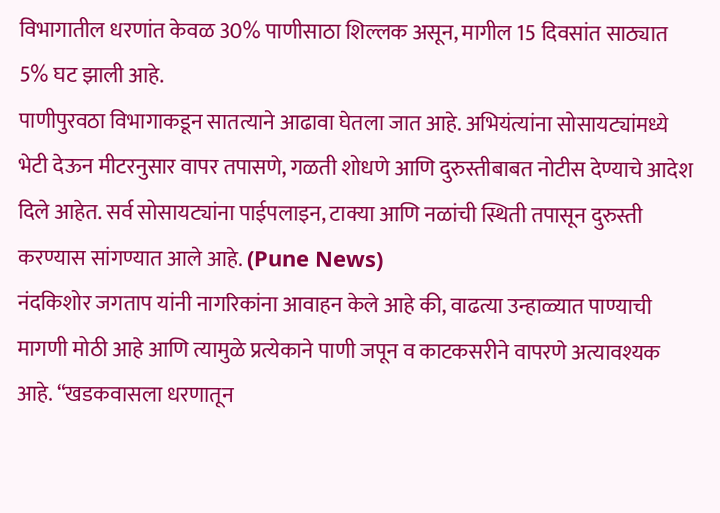विभागातील धरणांत केवळ 30% पाणीसाठा शिल्लक असून, मागील 15 दिवसांत साठ्यात 5% घट झाली आहे.
पाणीपुरवठा विभागाकडून सातत्याने आढावा घेतला जात आहे. अभियंत्यांना सोसायट्यांमध्ये भेटी देऊन मीटरनुसार वापर तपासणे, गळती शोधणे आणि दुरुस्तीबाबत नोटीस देण्याचे आदेश दिले आहेत. सर्व सोसायट्यांना पाईपलाइन, टाक्या आणि नळांची स्थिती तपासून दुरुस्ती करण्यास सांगण्यात आले आहे. (Pune News)
नंदकिशोर जगताप यांनी नागरिकांना आवाहन केले आहे की, वाढत्या उन्हाळ्यात पाण्याची मागणी मोठी आहे आणि त्यामुळे प्रत्येकाने पाणी जपून व काटकसरीने वापरणे अत्यावश्यक आहे. “खडकवासला धरणातून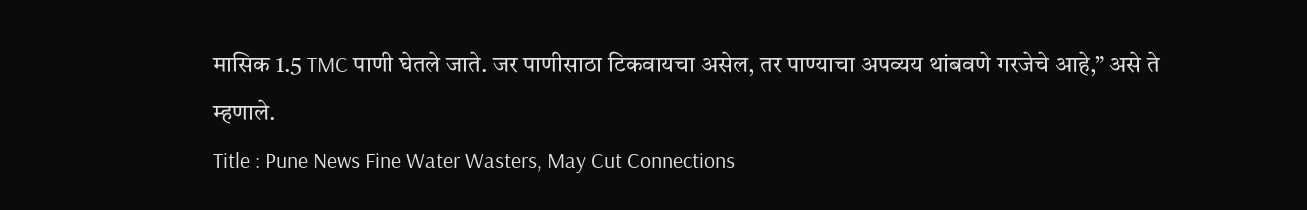मासिक 1.5 TMC पाणी घेतले जाते. जर पाणीसाठा टिकवायचा असेल, तर पाण्याचा अपव्यय थांबवणे गरजेचे आहे,” असे ते म्हणाले.
Title : Pune News Fine Water Wasters, May Cut Connections